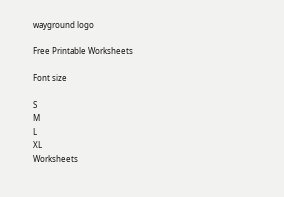wayground logo

Free Printable Worksheets

Font size

S
M
L
XL
Worksheets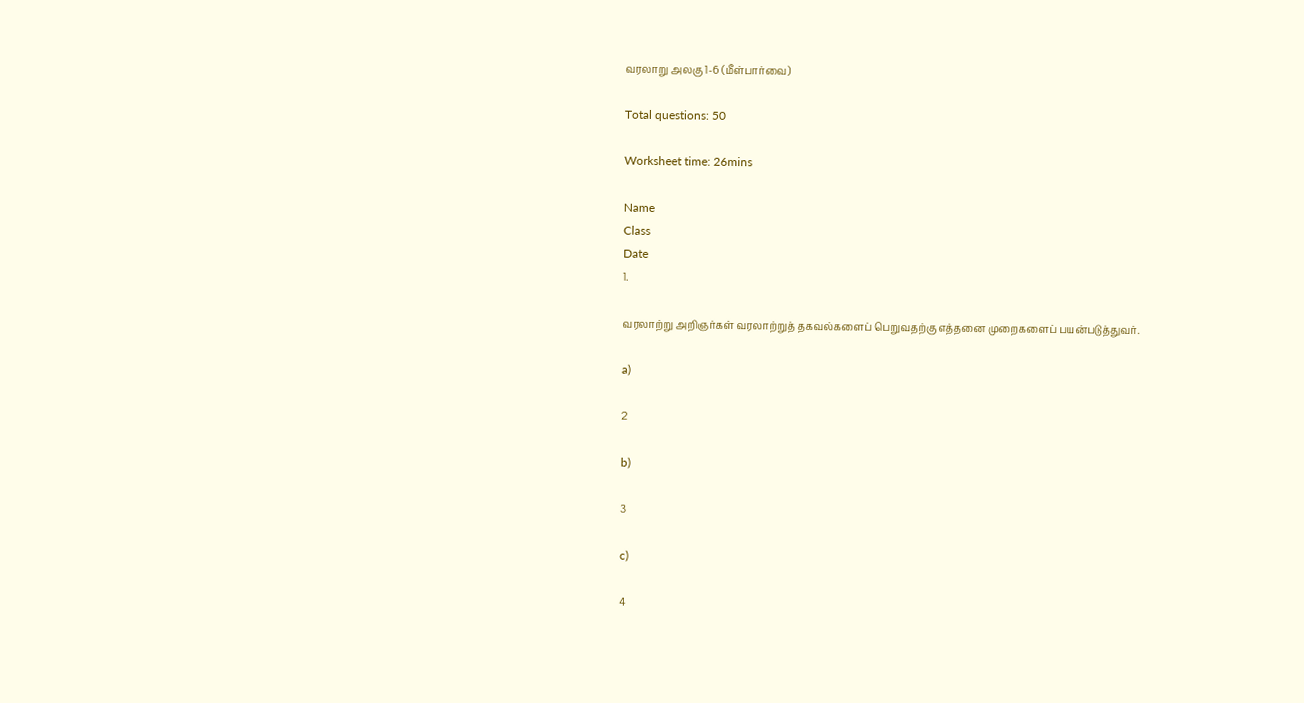வரலாறு அலகு 1-6 (மீள்பார்வை)

Total questions: 50

Worksheet time: 26mins

Name
Class
Date
1.

வரலாற்று அறிஞர்கள் வரலாற்றுத் தகவல்களைப் பெறுவதற்கு எத்தனை முறைகளைப் பயன்படுத்துவர்.

a)

2

b)

3

c)

4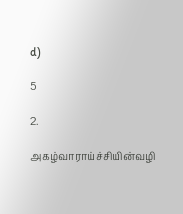d)

5

2.

அகழ்வாராய்ச்சியின்வழி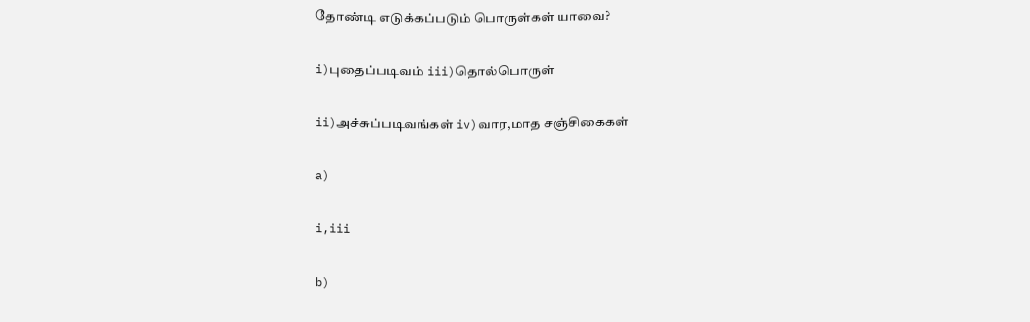தோண்டி எடுக்கப்படும் பொருள்கள் யாவை?

i)புதைப்படிவம் iii)தொல்பொருள்

ii)அச்சுப்படிவங்கள் iv)வார,மாத சஞ்சிகைகள்

a)

i,iii

b)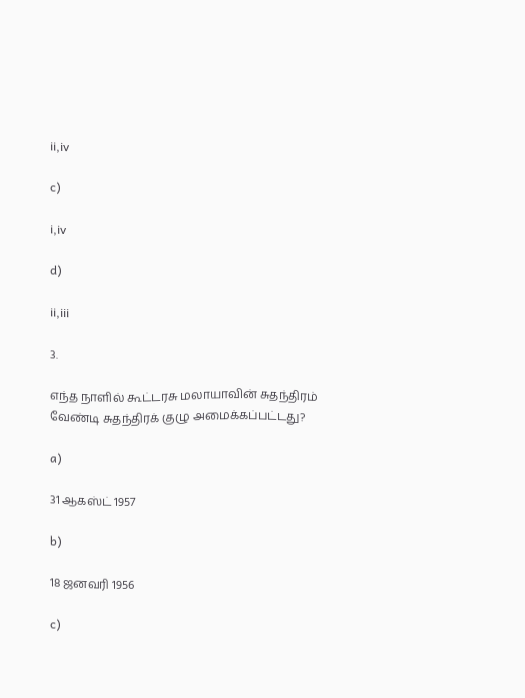ii,iv

c)

i,iv

d)

ii,iii

3.

எந்த நாளில் கூட்டரசு மலாயாவின் சுதந்திரம் வேண்டி சுதந்திரக் குழு அமைக்கப்பட்டது?

a)

31 ஆகஸ்ட் 1957

b)

18 ஜனவரி 1956

c)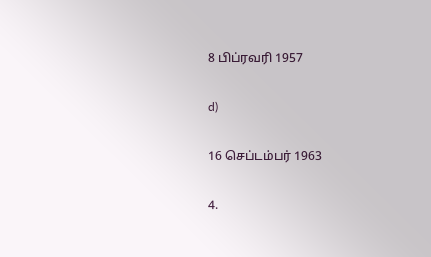8 பிப்ரவரி 1957

d)

16 செப்டம்பர் 1963

4.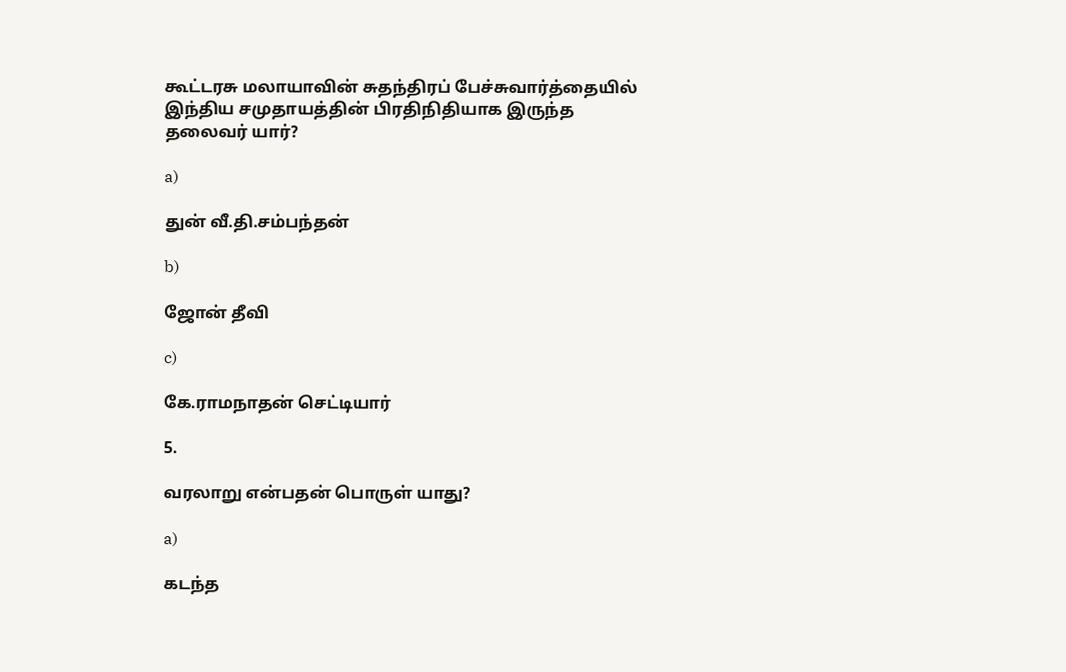கூட்டரசு மலாயாவின் சுதந்திரப் பேச்சுவார்த்தையில் இந்திய சமுதாயத்தின் பிரதிநிதியாக இருந்த தலைவர் யார்?

a)

துன் வீ.தி.சம்பந்தன்

b)

ஜோன் தீவி

c)

கே.ராமநாதன் செட்டியார்

5.

வரலாறு என்பதன் பொருள் யாது?

a)

கடந்த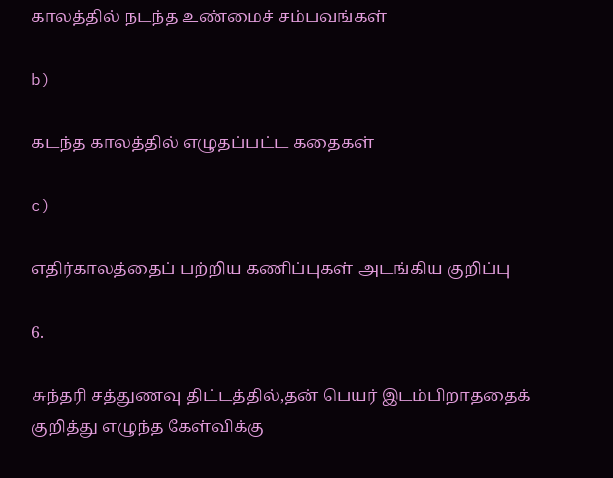காலத்தில் நடந்த உண்மைச் சம்பவங்கள்

b)

கடந்த காலத்தில் எழுதப்பட்ட கதைகள்

c)

எதிர்காலத்தைப் பற்றிய கணிப்புகள் அடங்கிய குறிப்பு

6.

சுந்தரி சத்துணவு திட்டத்தில்,தன் பெயர் இடம்பிறாததைக் குறித்து எழுந்த கேள்விக்கு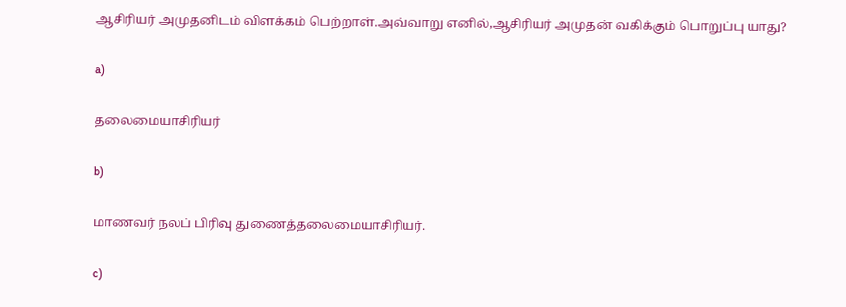ஆசிரியர் அமுதனிடம் விளக்கம் பெற்றாள்.அவ்வாறு எனில்,ஆசிரியர் அமுதன் வகிக்கும் பொறுப்பு யாது?

a)

தலைமையாசிரியர்

b)

மாணவர் நலப் பிரிவு துணைத்தலைமையாசிரியர்.

c)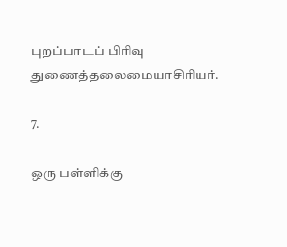புறப்பாடப் பிரிவு துணைத்தலைமையாசிரியர்.

7.

ஒரு பள்ளிக்கு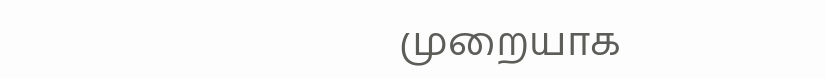முறையாக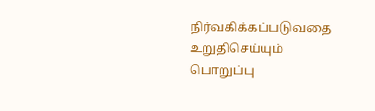நிர்வகிக்கப்படுவதை உறுதிசெய்யும் பொறுப்பு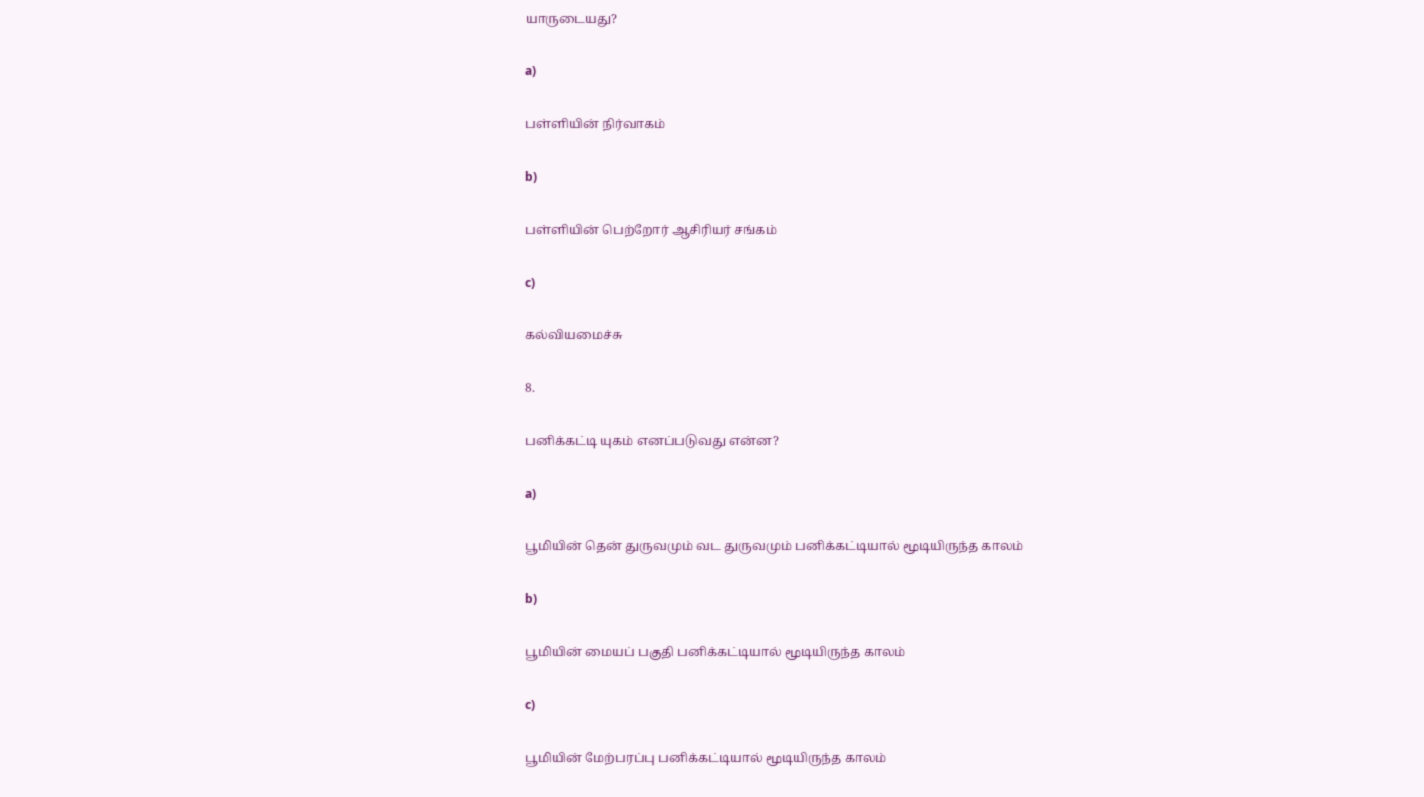யாருடையது?

a)

பள்ளியின் நிர்வாகம்

b)

பள்ளியின் பெற்றோர் ஆசிரியர் சங்கம்

c)

கல்வியமைச்சு

8.

பனிக்கட்டி யுகம் எனப்படுவது என்ன?

a)

பூமியின் தென் துருவமும் வட துருவமும் பனிக்கட்டியால் மூடியிருந்த காலம்

b)

பூமியின் மையப் பகுதி பனிக்கட்டியால் மூடியிருந்த காலம்

c)

பூமியின் மேற்பரப்பு பனிக்கட்டியால் மூடியிருந்த காலம்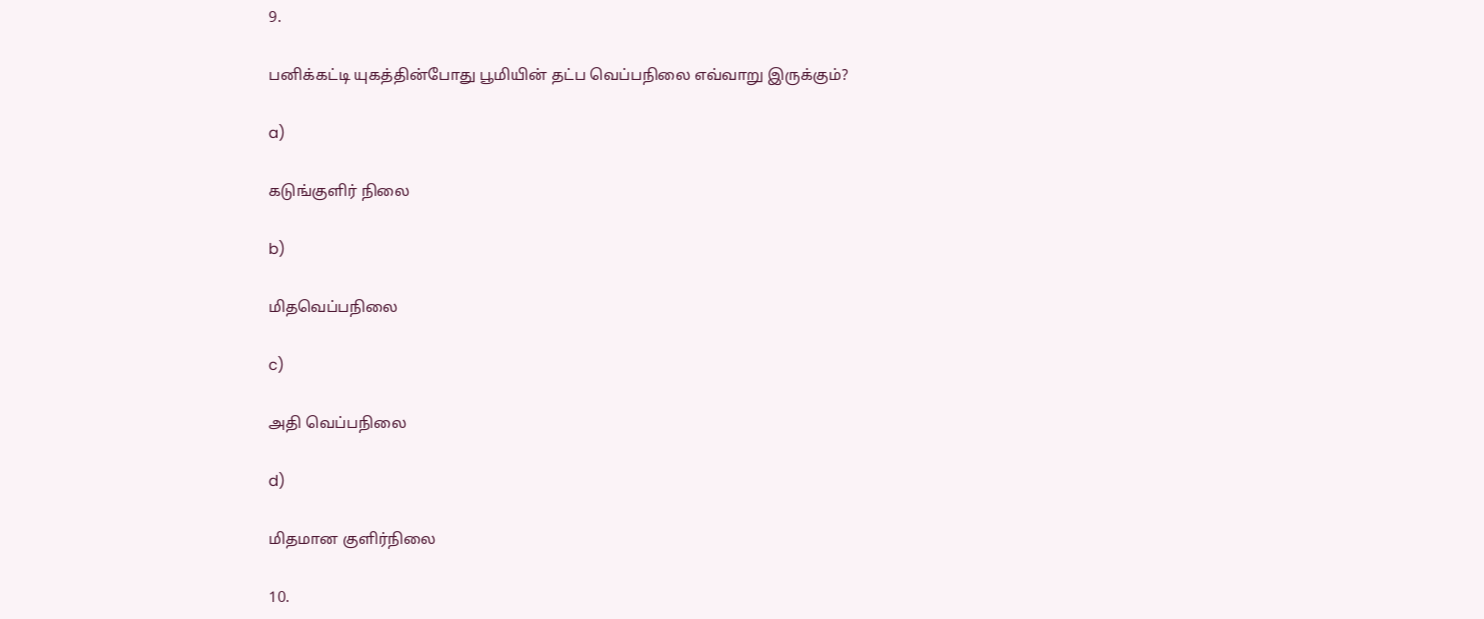9.

பனிக்கட்டி யுகத்தின்போது பூமியின் தட்ப வெப்பநிலை எவ்வாறு இருக்கும்?

a)

கடுங்குளிர் நிலை

b)

மிதவெப்பநிலை

c)

அதி வெப்பநிலை

d)

மிதமான குளிர்நிலை

10.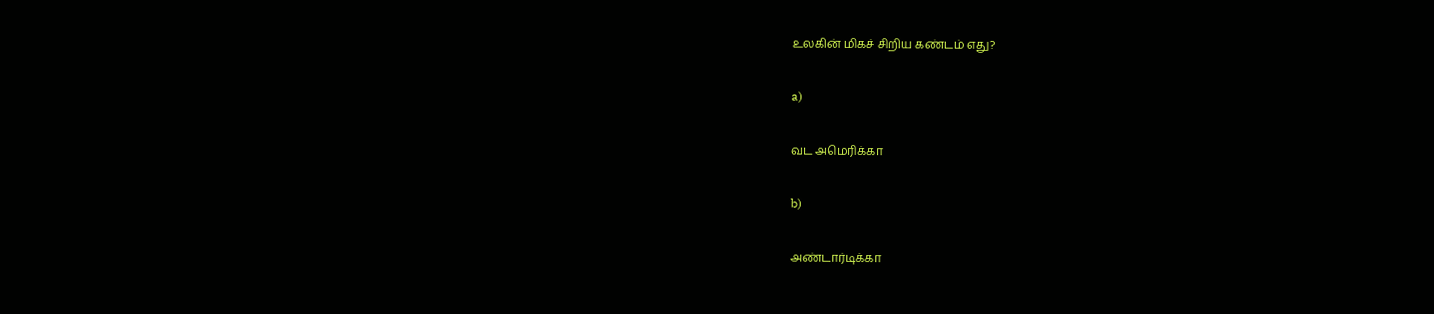உலகின் மிகச் சிறிய கண்டம் எது?

a)

வட அமெரிக்கா

b)

அண்டார்டிக்கா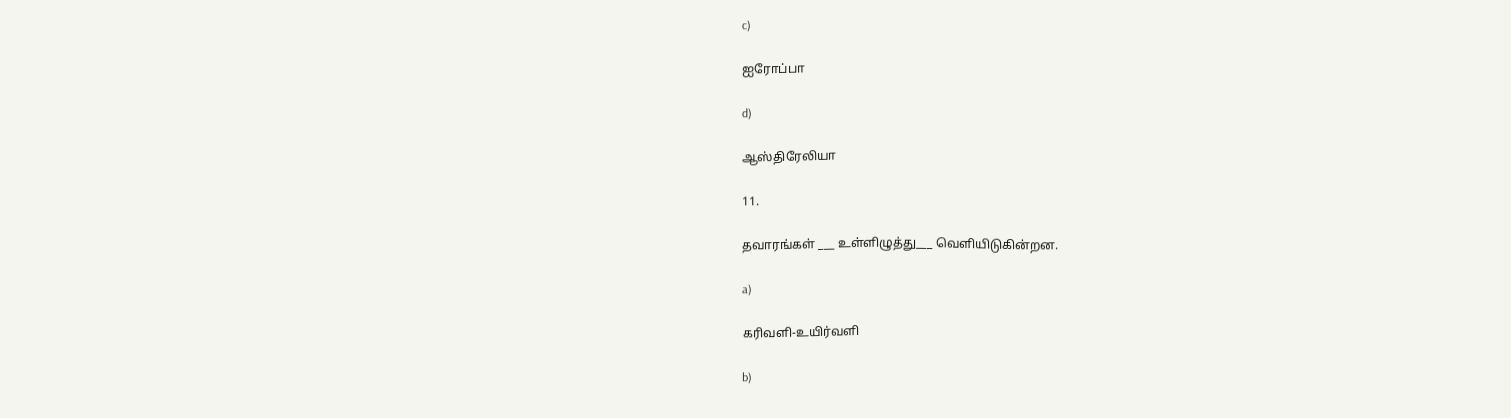c)

ஐரோப்பா

d)

ஆஸ்திரேலியா

11.

தவாரங்கள் ___ உள்ளிழுத்து___ வெளியிடுகின்றன.

a)

கரிவளி-உயிர்வளி

b)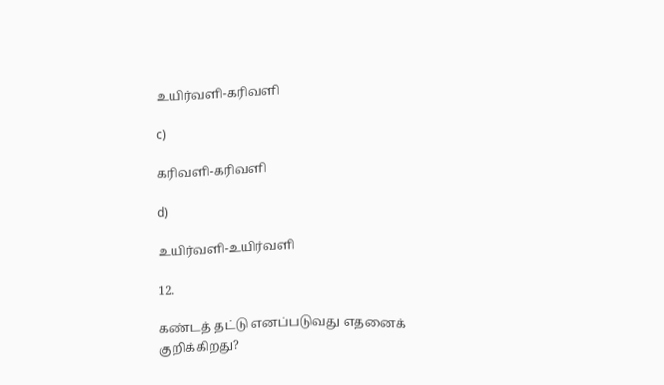உயிர்வளி-கரிவளி

c)

கரிவளி-கரிவளி

d)

உயிர்வளி-உயிர்வளி

12.

கண்டத் தட்டு எனப்படுவது எதனைக் குறிக்கிறது?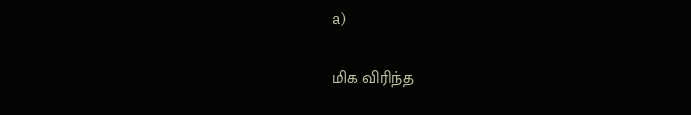a)

மிக விரிந்த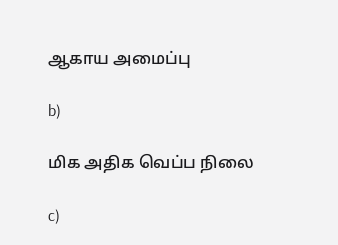ஆகாய அமைப்பு

b)

மிக அதிக வெப்ப நிலை

c)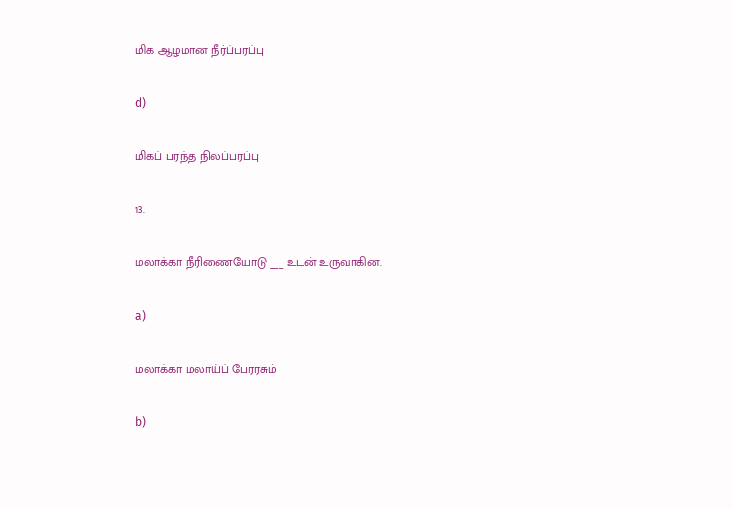மிக ஆழமான நீர்ப்பரப்பு

d)

மிகப் பரந்த நிலப்பரப்பு

13.

மலாக்கா நீரிணையோடு ___ உடன் உருவாகின.

a)

மலாக்கா மலாய்ப் பேரரசும்

b)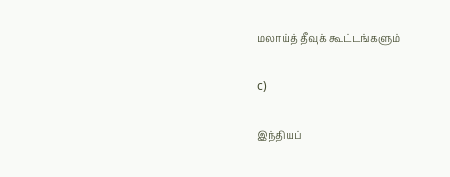மலாய்த் தீவுக் கூட்டங்களும்

c)

இந்தியப்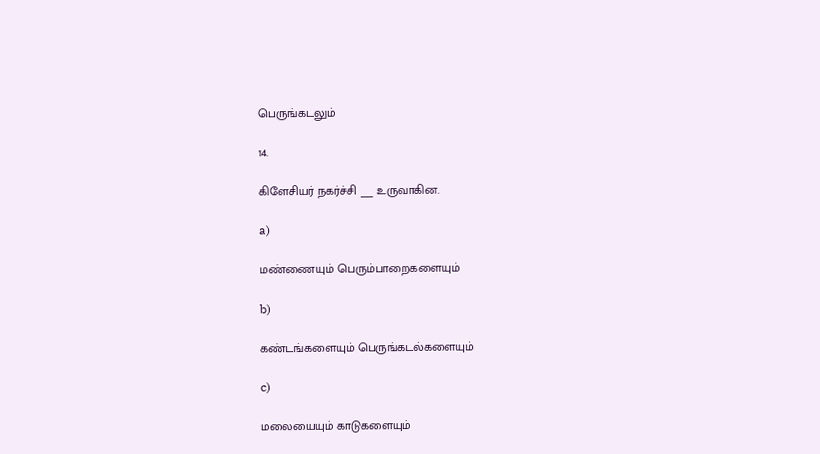பெருங்கடலும்

14.

கிளேசியர் நகர்ச்சி ___ உருவாகின.

a)

மண்ணையும் பெரும்பாறைகளையும்

b)

கண்டங்களையும் பெருங்கடல்களையும்

c)

மலையையும் காடுகளையும்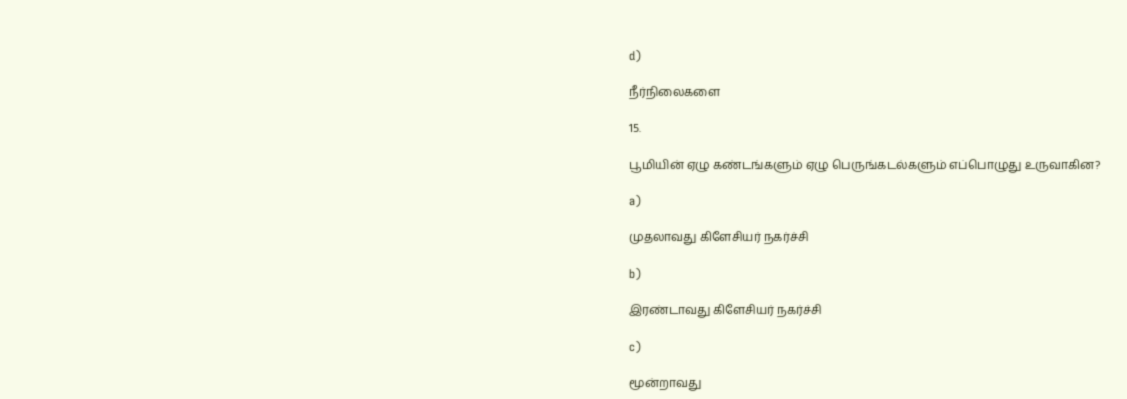d)

நீர்நிலைகளை

15.

பூமியின் ஏழு கண்டங்களும் ஏழு பெருங்கடல்களும் எப்பொழுது உருவாகின?

a)

முதலாவது கிளேசியர் நகர்ச்சி

b)

இரண்டாவது கிளேசியர் நகர்ச்சி

c)

மூன்றாவது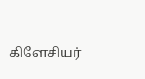கிளேசியர்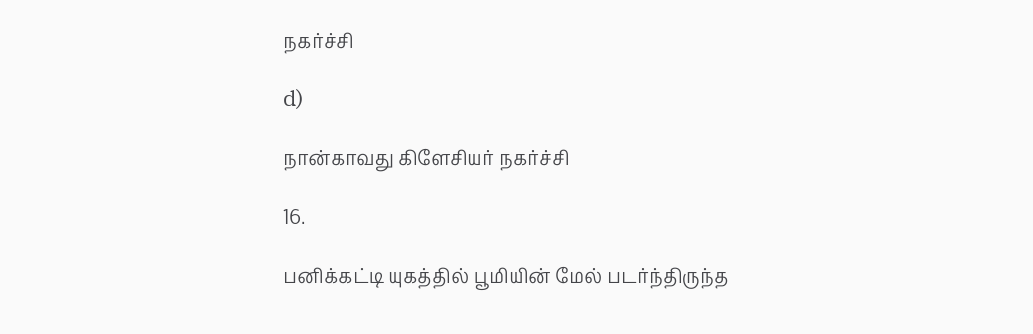நகர்ச்சி

d)

நான்காவது கிளேசியர் நகர்ச்சி

16.

பனிக்கட்டி யுகத்தில் பூமியின் மேல் படர்ந்திருந்த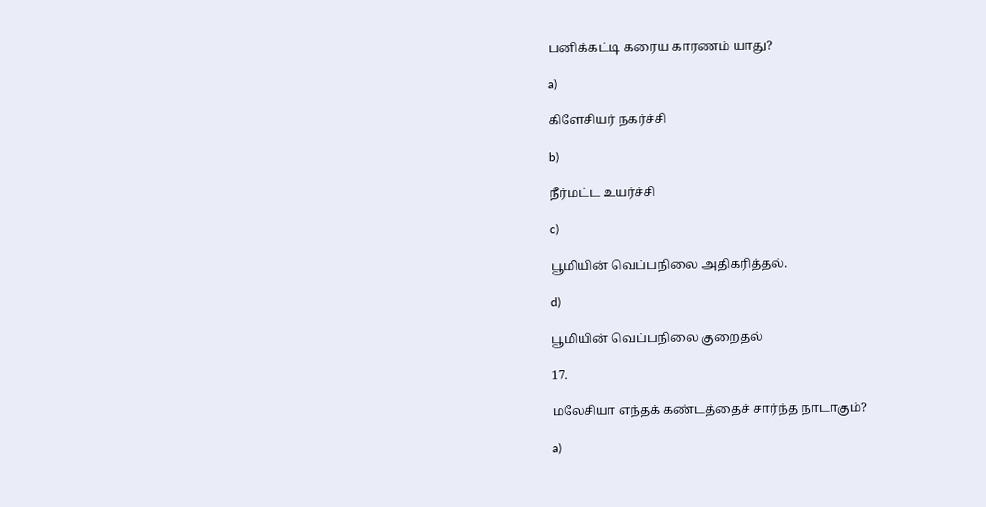பனிக்கட்டி கரைய காரணம் யாது?

a)

கிளேசியர் நகர்ச்சி

b)

நீர்மட்ட உயர்ச்சி

c)

பூமியின் வெப்பநிலை அதிகரித்தல்.

d)

பூமியின் வெப்பநிலை குறைதல்

17.

மலேசியா எந்தக் கண்டத்தைச் சார்ந்த நாடாகும்?

a)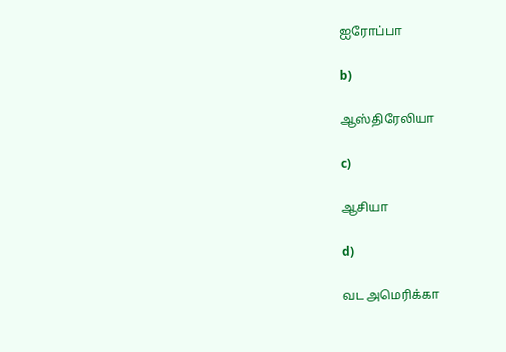ஐரோப்பா

b)

ஆஸ்திரேலியா

c)

ஆசியா

d)

வட அமெரிக்கா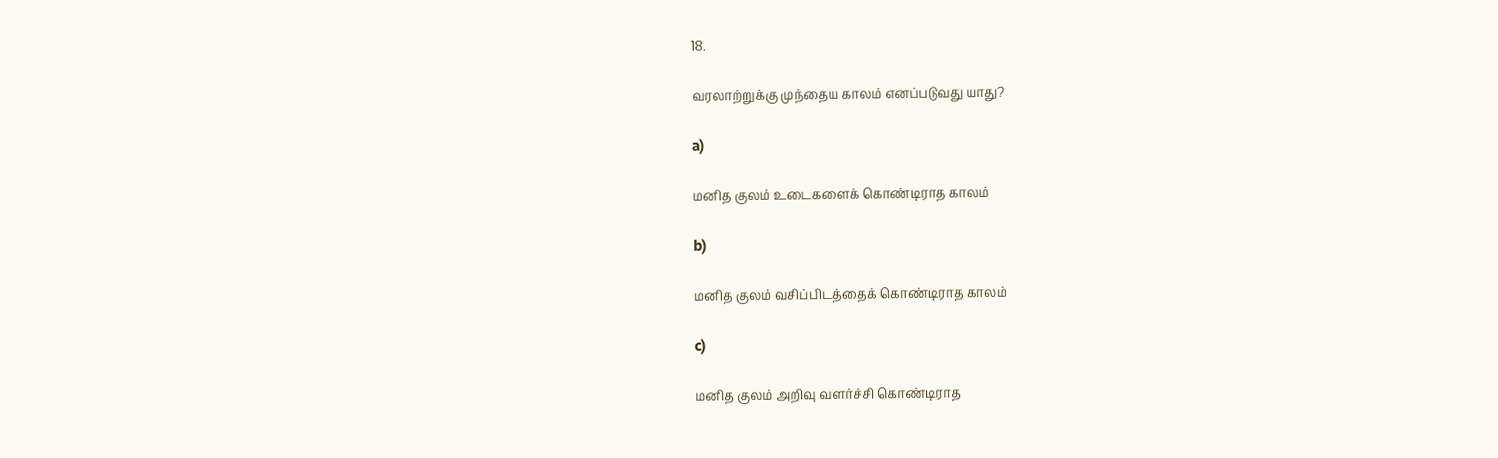18.

வரலாற்றுக்கு முந்தைய காலம் எனப்படுவது யாது?

a)

மனித குலம் உடைகளைக் கொண்டிராத காலம்

b)

மனித குலம் வசிப்பிடத்தைக் கொண்டிராத காலம்

c)

மனித குலம் அறிவு வளர்ச்சி கொண்டிராத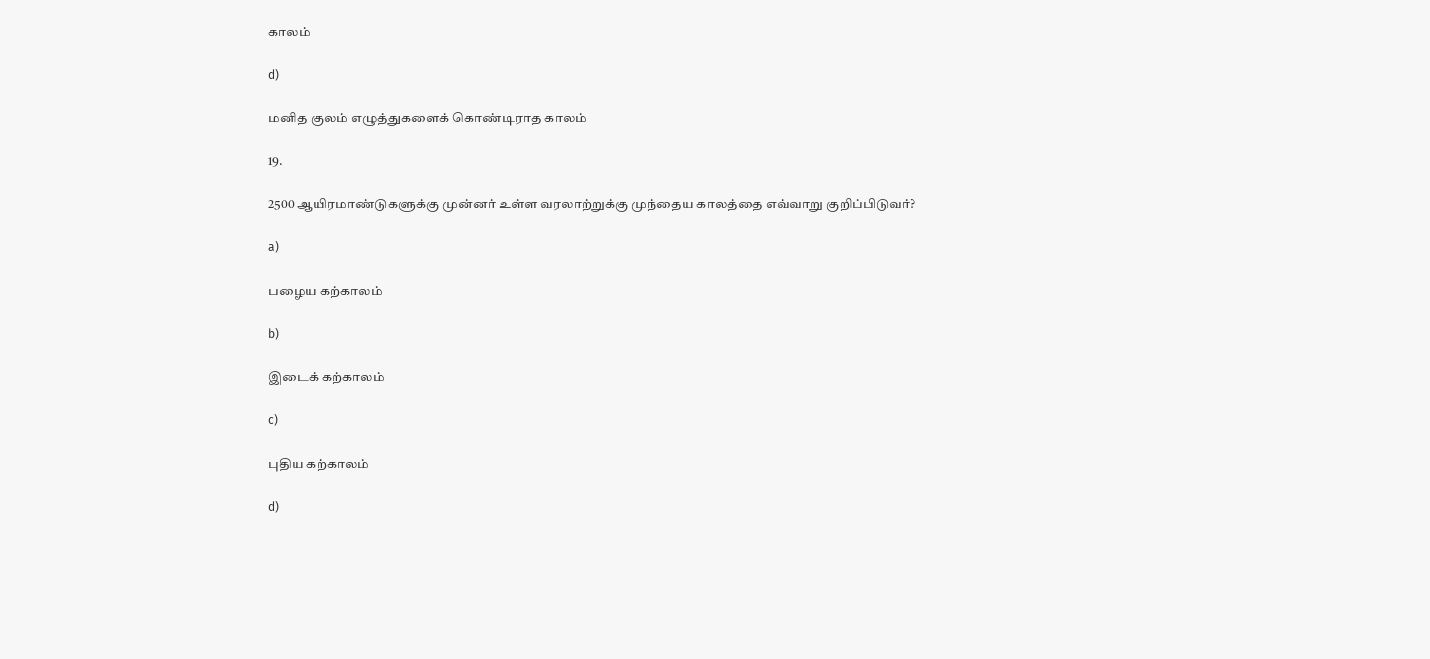காலம்

d)

மனித குலம் எழுத்துகளைக் கொண்டிராத காலம்

19.

2500 ஆயிரமாண்டுகளுக்கு முன்னர் உள்ள வரலாற்றுக்கு முந்தைய காலத்தை எவ்வாறு குறிப்பிடுவர்?

a)

பழைய கற்காலம்

b)

இடைக் கற்காலம்

c)

புதிய கற்காலம்

d)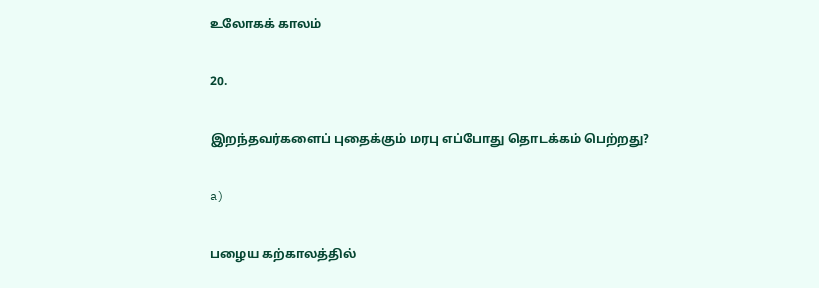உலோகக் காலம்

20.

இறந்தவர்களைப் புதைக்கும் மரபு எப்போது தொடக்கம் பெற்றது?

a)

பழைய கற்காலத்தில்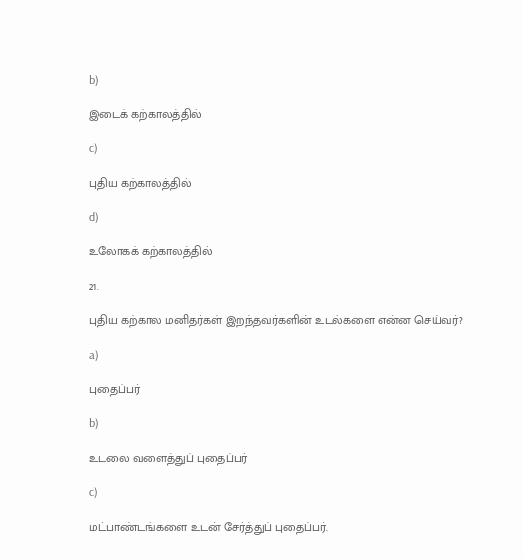b)

இடைக் கற்காலத்தில்

c)

புதிய கற்காலத்தில்

d)

உலோகக் கற்காலத்தில்

21.

புதிய கற்கால மனிதர்கள் இறந்தவர்களின் உடல்களை என்ன செய்வர்?

a)

புதைப்பர்

b)

உடலை வளைத்துப் புதைப்பர்

c)

மட்பாண்டங்களை உடன் சேர்த்துப் புதைப்பர்.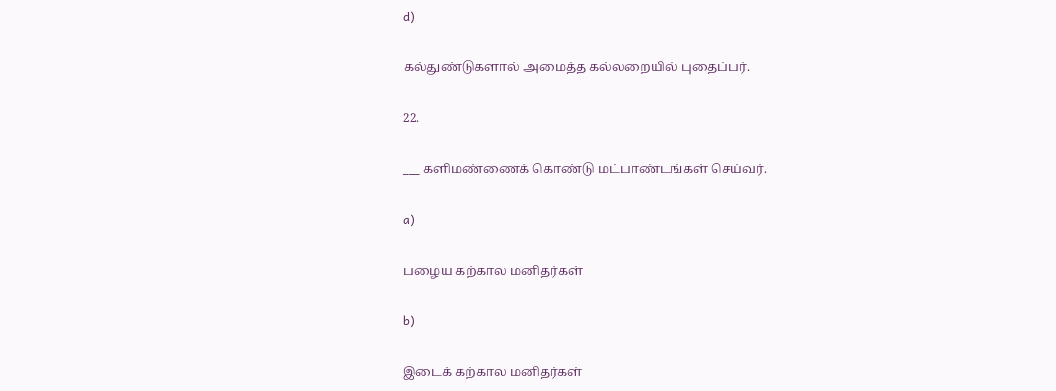d)

கல்துண்டுகளால் அமைத்த கல்லறையில் புதைப்பர்.

22.

___ களிமண்ணைக் கொண்டு மட்பாண்டங்கள் செய்வர்.

a)

பழைய கற்கால மனிதர்கள்

b)

இடைக் கற்கால மனிதர்கள்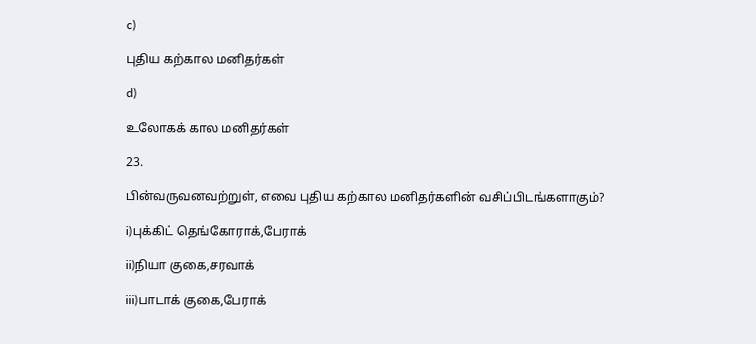c)

புதிய கற்கால மனிதர்கள்

d)

உலோகக் கால மனிதர்கள்

23.

பின்வருவனவற்றுள், எவை புதிய கற்கால மனிதர்களின் வசிப்பிடங்களாகும்?

i)புக்கிட் தெங்கோராக்,பேராக்

ii)நியா குகை,சரவாக்

iii)பாடாக் குகை,பேராக்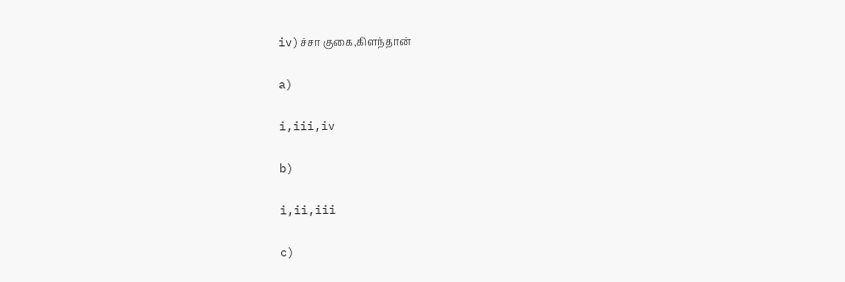iv)ச்சா குகை,கிளந்தான்

a)

i,iii,iv

b)

i,ii,iii

c)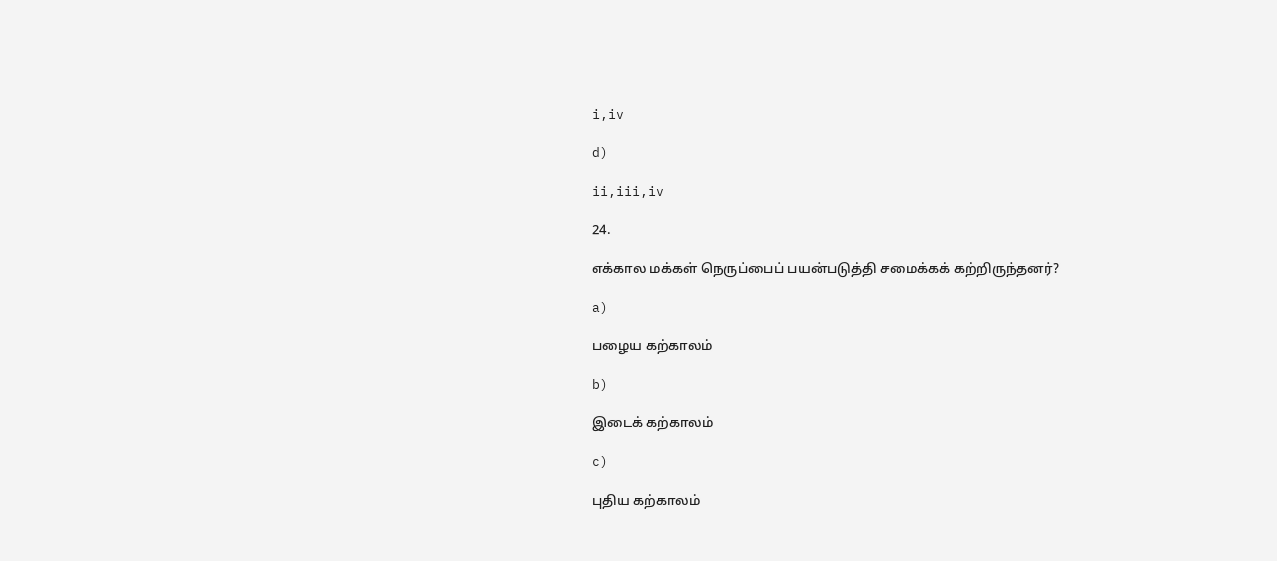i,iv

d)

ii,iii,iv

24.

எக்கால மக்கள் நெருப்பைப் பயன்படுத்தி சமைக்கக் கற்றிருந்தனர்?

a)

பழைய கற்காலம்

b)

இடைக் கற்காலம்

c)

புதிய கற்காலம்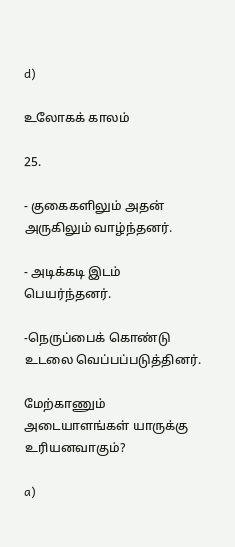d)

உலோகக் காலம்

25.

- குகைகளிலும் அதன் அருகிலும் வாழ்ந்தனர்.

- அடிக்கடி இடம் பெயர்ந்தனர்.

-நெருப்பைக் கொண்டு உடலை வெப்பப்படுத்தினர்.

மேற்காணும் அடையாளங்கள் யாருக்கு உரியனவாகும்?

a)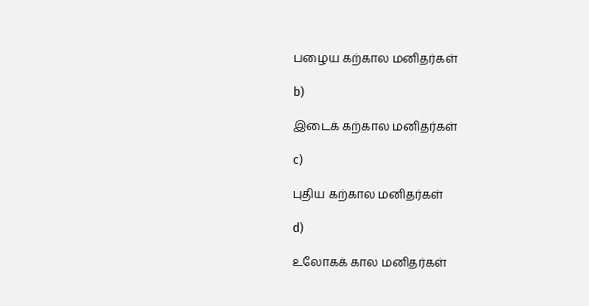பழைய கற்கால மனிதர்கள்

b)

இடைக் கற்கால மனிதர்கள்

c)

புதிய கற்கால மனிதர்கள்

d)

உலோகக் கால மனிதர்கள்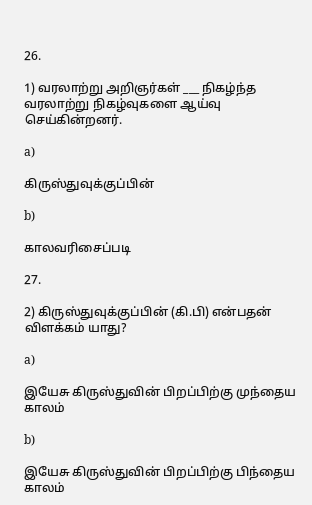26.

1) வரலாற்று அறிஞர்கள் ___ நிகழ்ந்த வரலாற்று நிகழ்வுகளை ஆய்வு செய்கின்றனர்.

a)

கிருஸ்துவுக்குப்பின்

b)

காலவரிசைப்படி

27.

2) கிருஸ்துவுக்குப்பின் (கி.பி) என்பதன் விளக்கம் யாது?

a)

இயேசு கிருஸ்துவின் பிறப்பிற்கு முந்தைய காலம்

b)

இயேசு கிருஸ்துவின் பிறப்பிற்கு பிந்தைய காலம்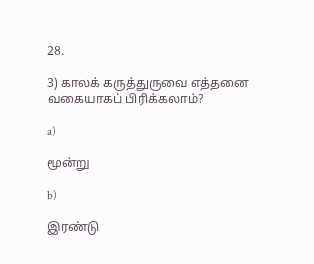28.

3) காலக் கருத்துருவை எத்தனை வகையாகப் பிரிக்கலாம்?

a)

மூன்று

b)

இரண்டு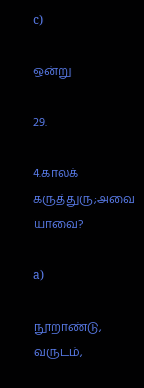c)

ஒன்று

29.

4.காலக் கருத்துரு;அவை யாவை?

a)

நூறாண்டு, வருடம்,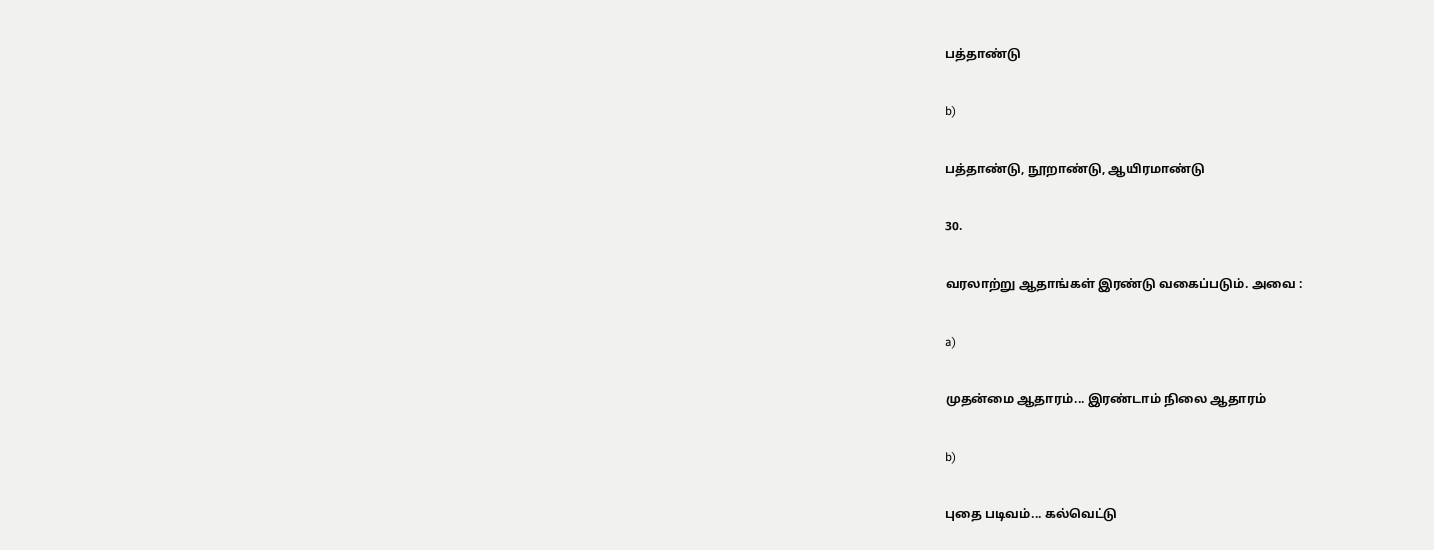பத்தாண்டு

b)

பத்தாண்டு, நூறாண்டு, ஆயிரமாண்டு

30.

வரலாற்று ஆதாங்கள் இரண்டு வகைப்படும். அவை :

a)

முதன்மை ஆதாரம்... இரண்டாம் நிலை ஆதாரம்

b)

புதை படிவம்... கல்வெட்டு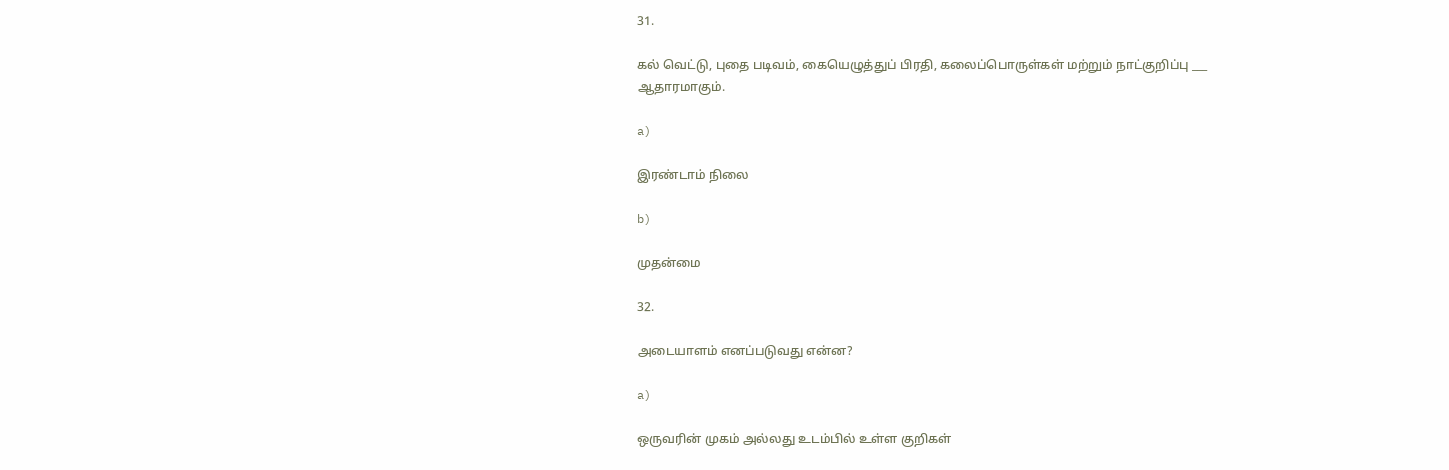31.

கல் வெட்டு, புதை படிவம், கையெழுத்துப் பிரதி, கலைப்பொருள்கள் மற்றும் நாட்குறிப்பு ___ ஆதாரமாகும்.

a)

இரண்டாம் நிலை

b)

முதன்மை

32.

அடையாளம் எனப்படுவது என்ன?

a)

ஒருவரின் முகம் அல்லது உடம்பில் உள்ள குறிகள்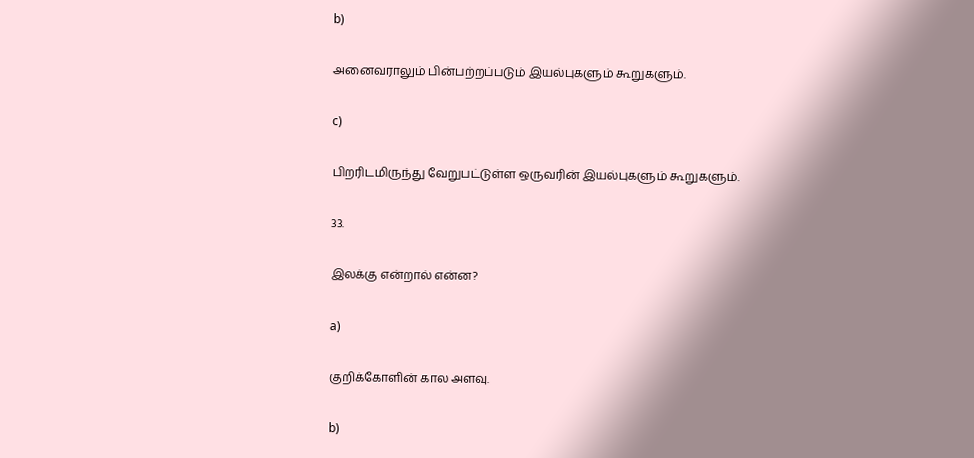b)

அனைவராலும் பின்பற்றப்படும் இயல்புகளும் கூறுகளும்.

c)

பிறரிடமிருந்து வேறுபட்டுள்ள ஒருவரின் இயல்புகளும் கூறுகளும்.

33.

இலக்கு என்றால் என்ன?

a)

குறிக்கோளின் கால அளவு.

b)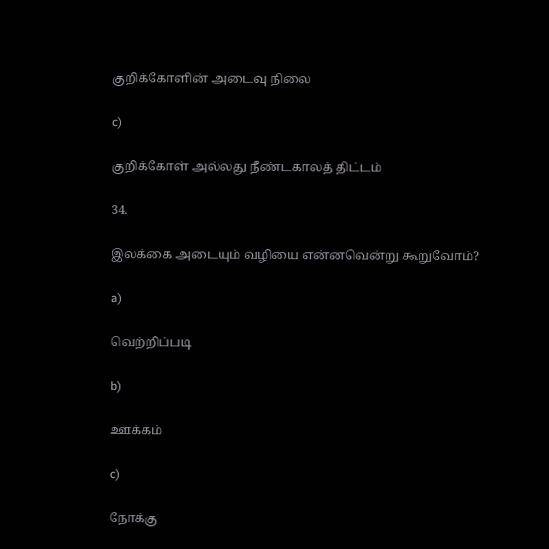குறிக்கோளின் அடைவு நிலை

c)

குறிக்கோள் அல்லது நீண்டகாலத் திட்டம்

34.

இலக்கை அடையும் வழியை என்னவென்று கூறுவோம்?

a)

வெற்றிப்படி

b)

ஊக்கம்

c)

நோக்கு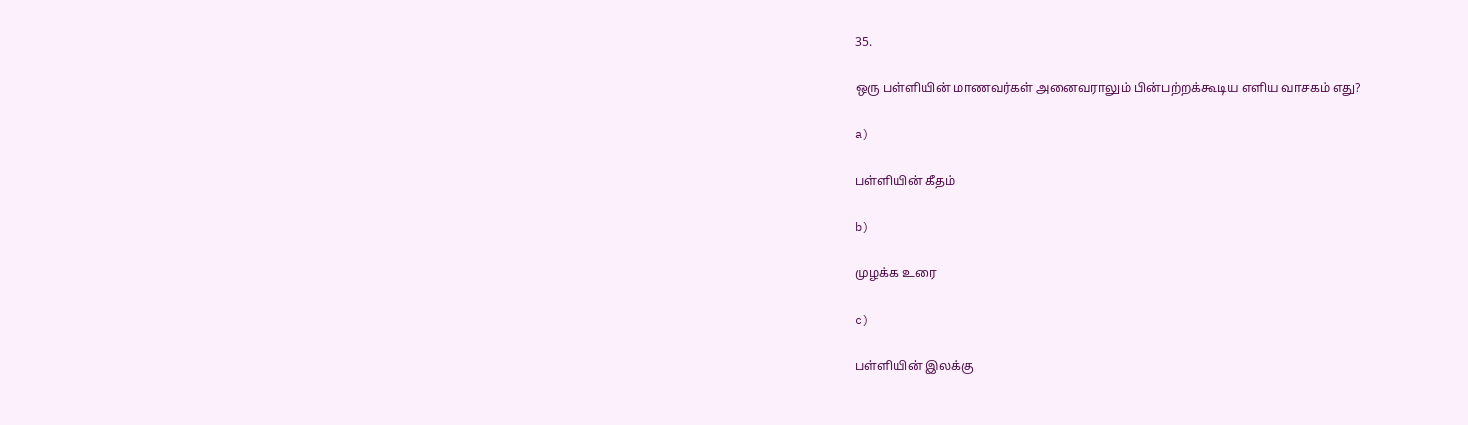35.

ஒரு பள்ளியின் மாணவர்கள் அனைவராலும் பின்பற்றக்கூடிய எளிய வாசகம் எது?

a)

பள்ளியின் கீதம்

b)

முழக்க உரை

c)

பள்ளியின் இலக்கு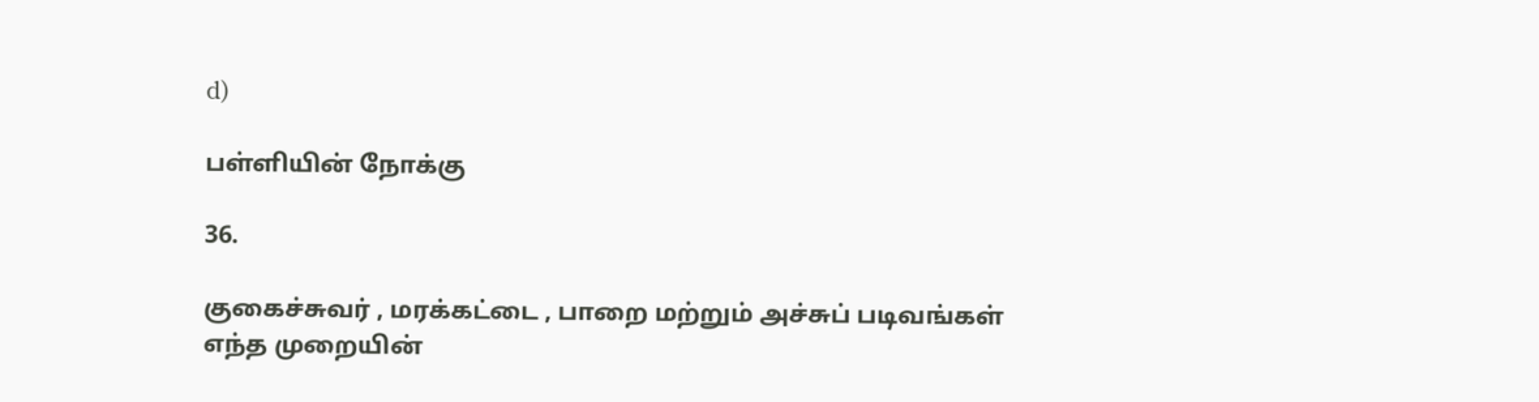d)

பள்ளியின் நோக்கு

36.

குகைச்சுவர் , மரக்கட்டை , பாறை மற்றும் அச்சுப் படிவங்கள் எந்த முறையின்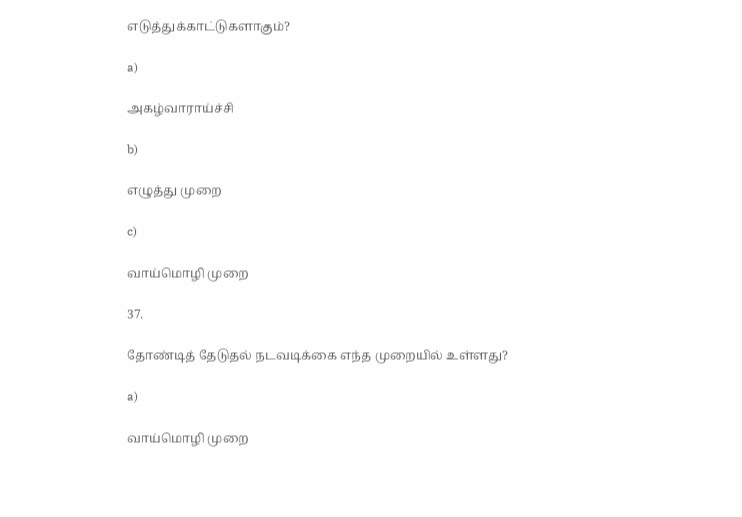எடுத்துக்காட்டுகளாகும்?

a)

அகழ்வாராய்ச்சி

b)

எழுத்து முறை

c)

வாய்மொழி முறை

37.

தோண்டித் தேடுதல் நடவடிக்கை எந்த முறையில் உள்ளது?

a)

வாய்மொழி முறை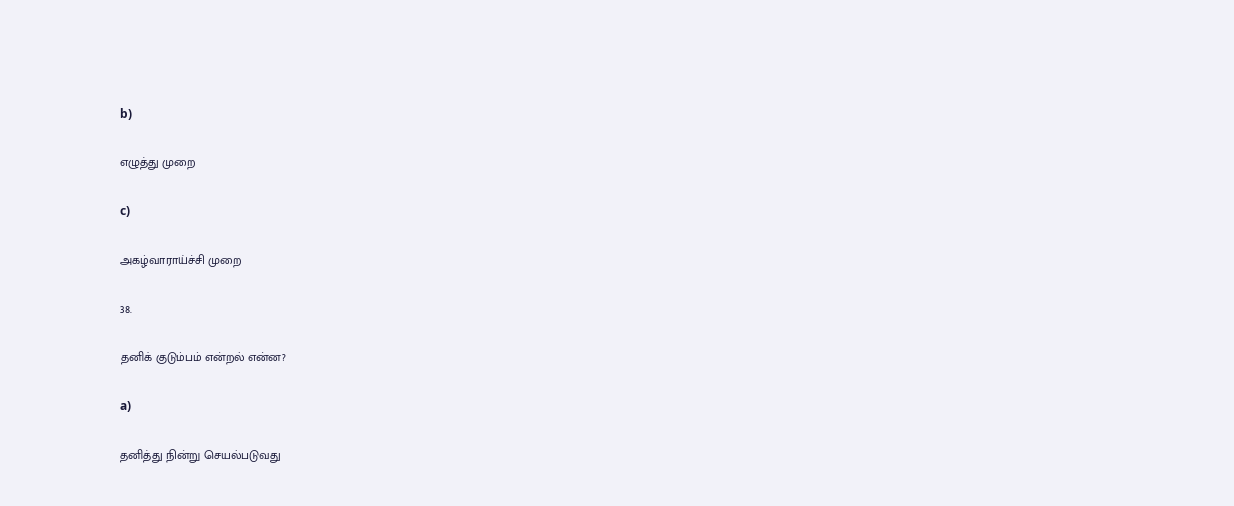b)

எழுத்து முறை

c)

அகழ்வாராய்ச்சி முறை

38.

தனிக் குடும்பம் என்றல் என்ன?

a)

தனித்து நின்று செயல்படுவது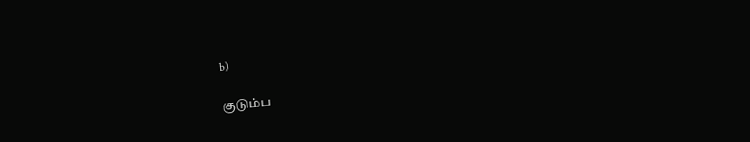b)

குடும்ப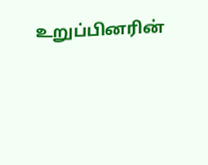உறுப்பினரின்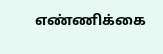எண்ணிக்கை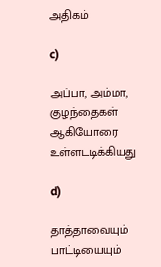அதிகம்

c)

அப்பா, அம்மா, குழந்தைகள் ஆகியோரை உள்ளடடிக்கியது

d)

தாத்தாவையும் பாட்டியையும்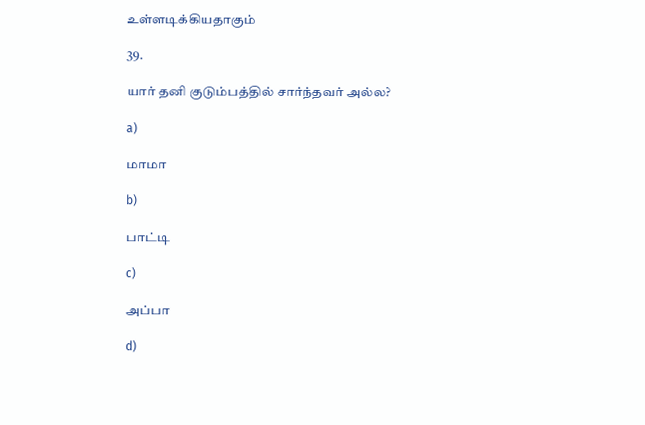உள்ளடிக்கியதாகும்

39.

யார் தனி குடும்பத்தில் சார்ந்தவர் அல்ல?

a)

மாமா

b)

பாட்டி

c)

அப்பா

d)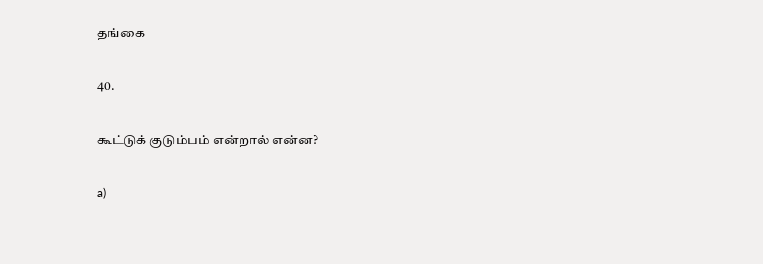தங்கை

40.

கூட்டுக் குடும்பம் என்றால் என்ன?

a)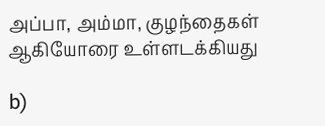அப்பா, அம்மா, குழந்தைகள் ஆகியோரை உள்ளடக்கியது

b)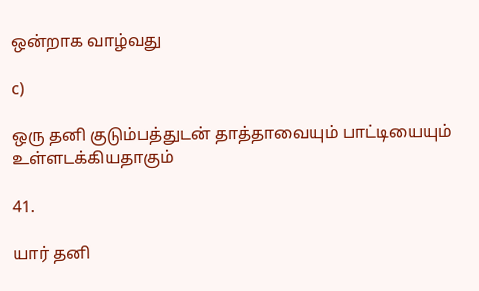ஒன்றாக வாழ்வது

c)

ஒரு தனி குடும்பத்துடன் தாத்தாவையும் பாட்டியையும் உள்ளடக்கியதாகும்

41.

யார் தனி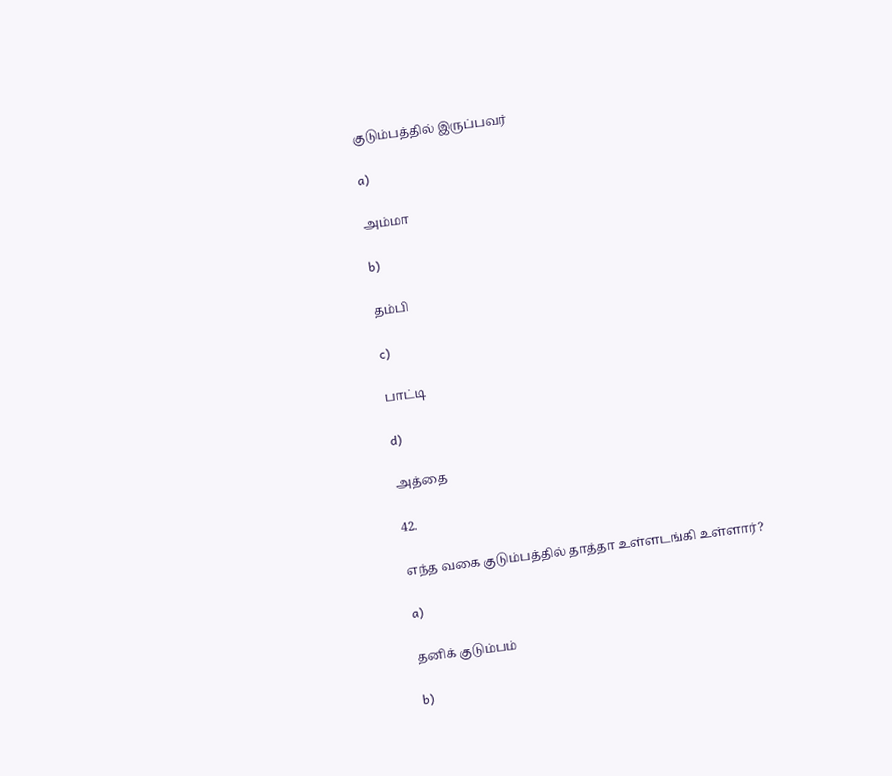குடும்பத்தில் இருப்பவர்

a)

அம்மா

b)

தம்பி

c)

பாட்டி

d)

அத்தை

42.

எந்த வகை குடும்பத்தில் தாத்தா உள்ளடங்கி உள்ளார்?

a)

தனிக் குடும்பம்

b)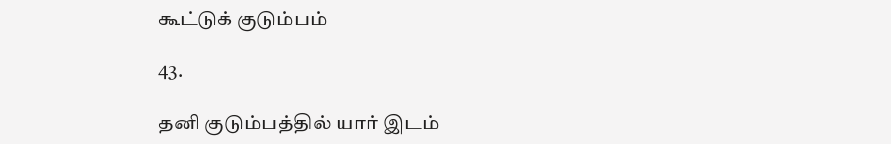கூட்டுக் குடும்பம்

43.

தனி குடும்பத்தில் யார் இடம்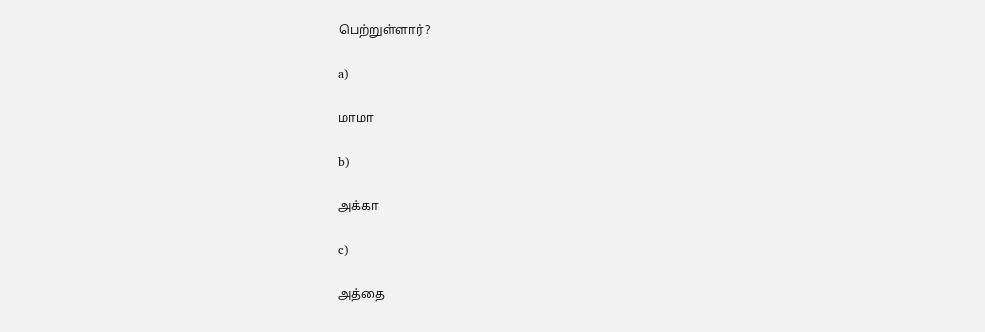பெற்றுள்ளார்?

a)

மாமா

b)

அக்கா

c)

அத்தை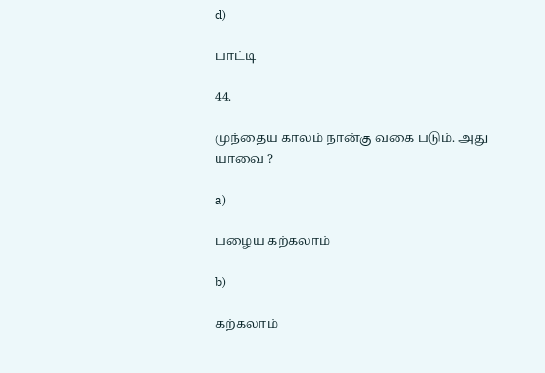d)

பாட்டி

44.

முந்தைய காலம் நான்கு வகை படும். அது யாவை ?

a)

பழைய கற்கலாம்

b)

கற்கலாம்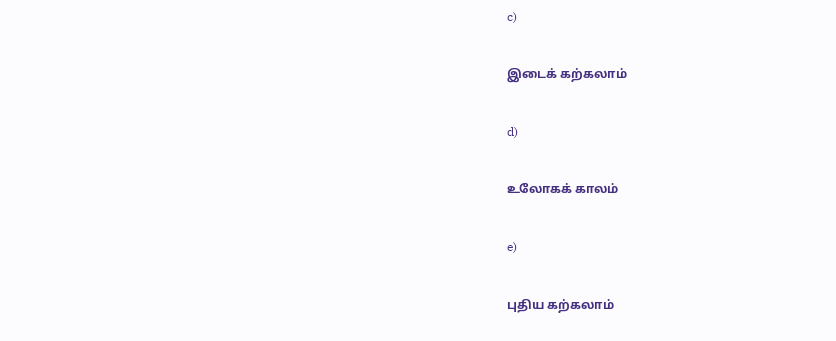c)

இடைக் கற்கலாம்

d)

உலோகக் காலம்

e)

புதிய கற்கலாம்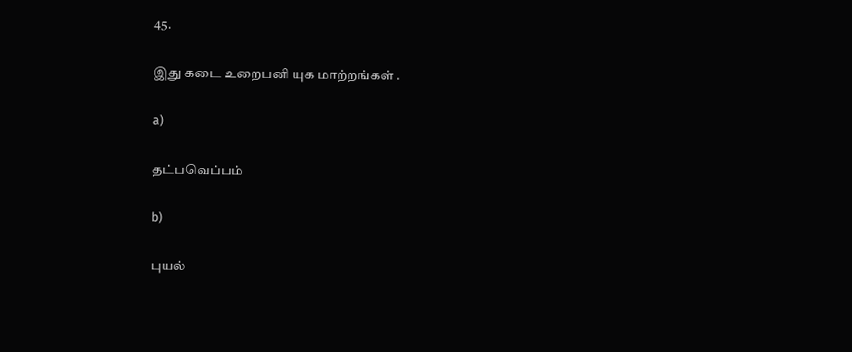45.

இது கடை உறைபனி யுக மாற்றங்கள் .

a)

தட்பவெப்பம்

b)

புயல்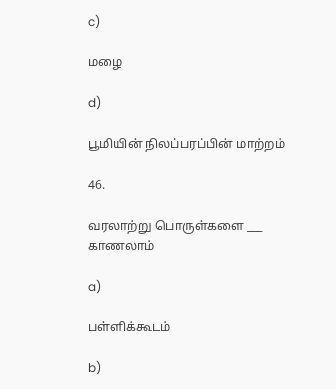c)

மழை

d)

பூமியின் நிலப்பரப்பின் மாற்றம்

46.

வரலாற்று பொருள்களை ___ காணலாம்

a)

பள்ளிக்கூடம்

b)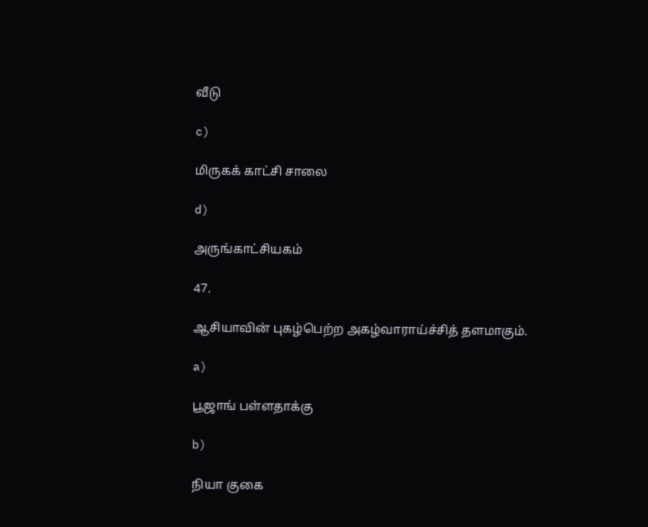வீடு

c)

மிருகக் காட்சி சாலை

d)

அருங்காட்சியகம்

47.

ஆசியாவின் புகழ்பெற்ற அகழ்வாராய்ச்சித் தளமாகும்.

a)

பூஜாங் பள்ளதாக்கு

b)

நியா குகை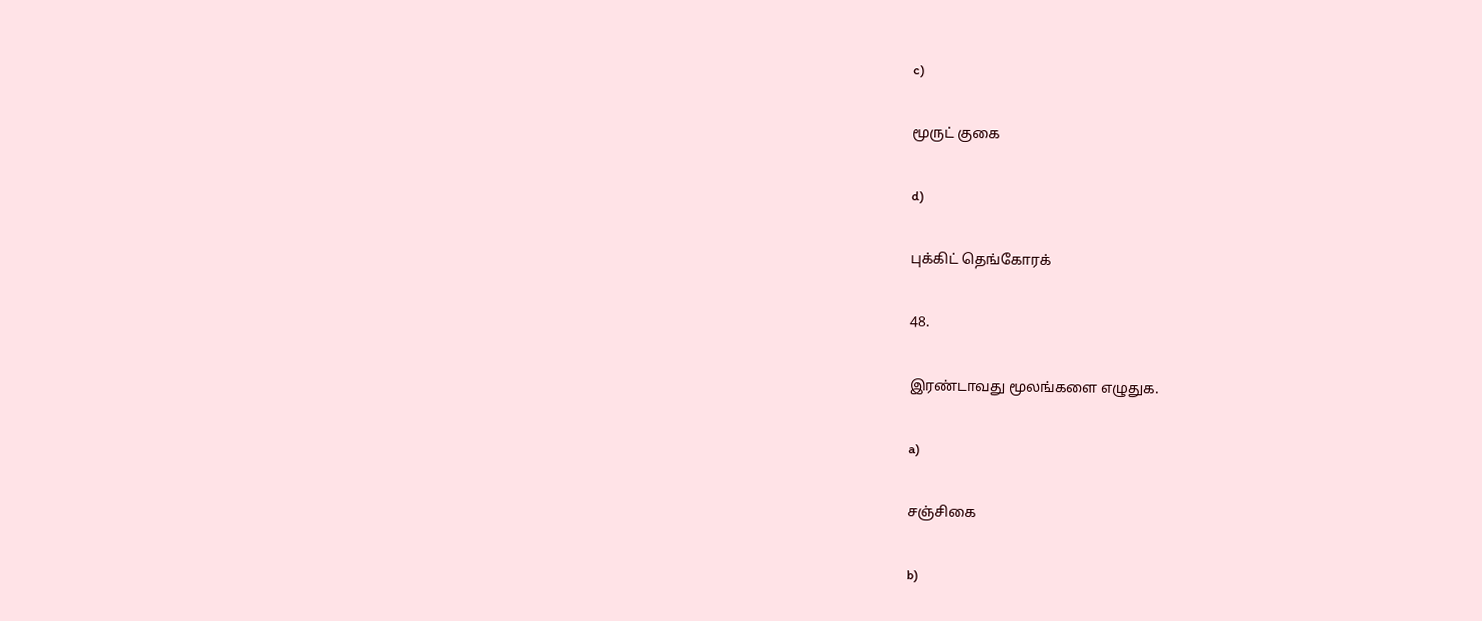c)

மூருட் குகை

d)

புக்கிட் தெங்கோரக்

48.

இரண்டாவது மூலங்களை எழுதுக.

a)

சஞ்சிகை

b)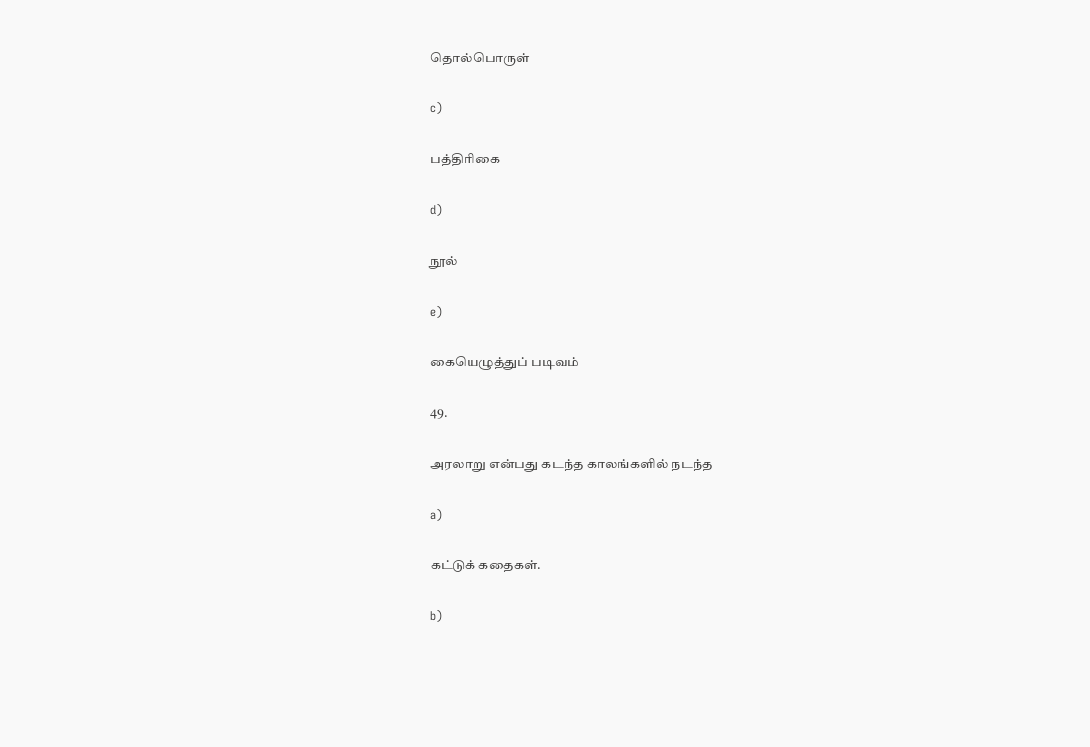தொல்பொருள்

c)

பத்திரிகை

d)

நூல்

e)

கையெழுத்துப் படிவம்

49.

அரலாறு என்பது கடந்த காலங்களில் நடந்த

a)

கட்டுக் கதைகள்.

b)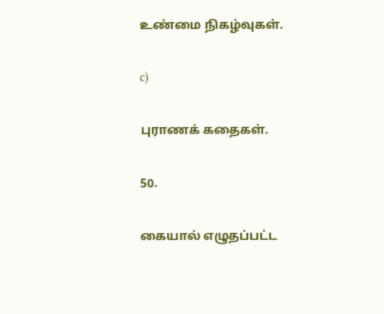உண்மை நிகழ்வுகள்.

c)

புராணக் கதைகள்.

50.

கையால் எழுதப்பட்ட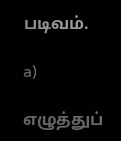படிவம்.

a)

எழுத்துப்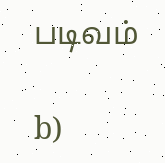படிவம்

b)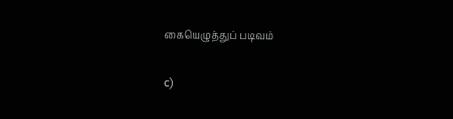கையெழுத்துப் படிவம்

c)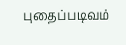புதைப்படிவம்